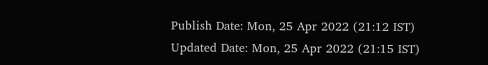Publish Date: Mon, 25 Apr 2022 (21:12 IST)
Updated Date: Mon, 25 Apr 2022 (21:15 IST)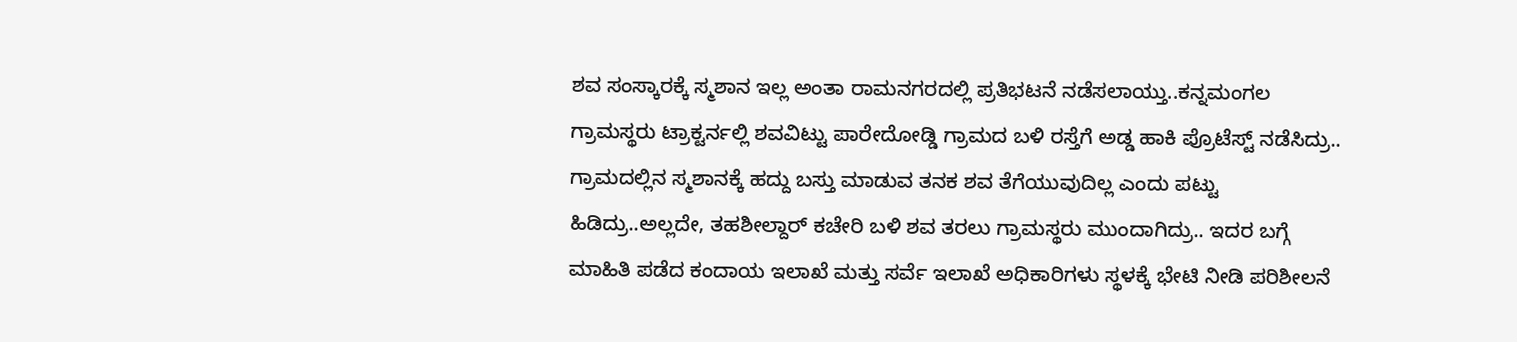ಶವ ಸಂಸ್ಕಾರಕ್ಕೆ ಸ್ಮಶಾನ ಇಲ್ಲ ಅಂತಾ ರಾಮನಗರದಲ್ಲಿ ಪ್ರತಿಭಟನೆ ನಡೆಸಲಾಯ್ತು..ಕನ್ನಮಂಗಲ ಗ್ರಾಮಸ್ಥರು ಟ್ರಾಕ್ಟರ್ನಲ್ಲಿ ಶವವಿಟ್ಟು ಪಾರೇದೋಡ್ಡಿ ಗ್ರಾಮದ ಬಳಿ ರಸ್ತೆಗೆ ಅಡ್ಡ ಹಾಕಿ ಪ್ರೊಟೆಸ್ಟ್ ನಡೆಸಿದ್ರು.. ಗ್ರಾಮದಲ್ಲಿನ ಸ್ಮಶಾನಕ್ಕೆ ಹದ್ದು ಬಸ್ತು ಮಾಡುವ ತನಕ ಶವ ತೆಗೆಯುವುದಿಲ್ಲ ಎಂದು ಪಟ್ಟು ಹಿಡಿದ್ರು..ಅಲ್ಲದೇ, ತಹಶೀಲ್ದಾರ್ ಕಚೇರಿ ಬಳಿ ಶವ ತರಲು ಗ್ರಾಮಸ್ಥರು ಮುಂದಾಗಿದ್ರು.. ಇದರ ಬಗ್ಗೆ ಮಾಹಿತಿ ಪಡೆದ ಕಂದಾಯ ಇಲಾಖೆ ಮತ್ತು ಸರ್ವೆ ಇಲಾಖೆ ಅಧಿಕಾರಿಗಳು ಸ್ಥಳಕ್ಕೆ ಭೇಟಿ ನೀಡಿ ಪರಿಶೀಲನೆ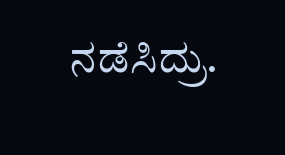ನಡೆಸಿದ್ರು.